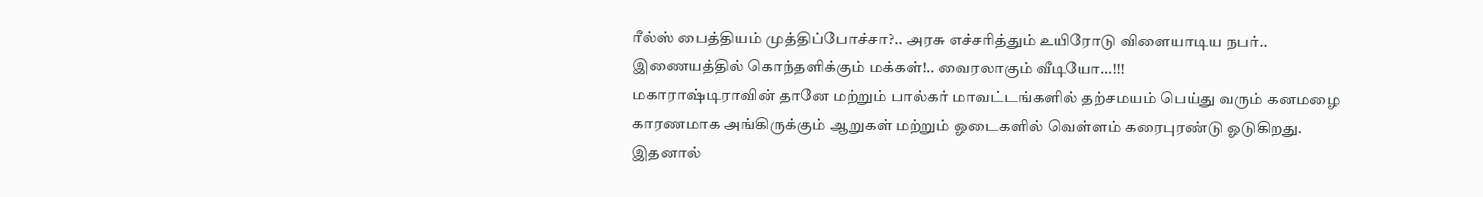ரீல்ஸ் பைத்தியம் முத்திப்போச்சா?.. அரசு எச்சரித்தும் உயிரோடு விளையாடிய நபர்.. இணையத்தில் கொந்தளிக்கும் மக்கள்!.. வைரலாகும் வீடியோ…!!!
மகாராஷ்டிராவின் தானே மற்றும் பால்கர் மாவட்டங்களில் தற்சமயம் பெய்து வரும் கனமழை காரணமாக அங்கிருக்கும் ஆறுகள் மற்றும் ஓடைகளில் வெள்ளம் கரைபுரண்டு ஓடுகிறது. இதனால்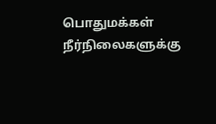பொதுமக்கள் நீர்நிலைகளுக்கு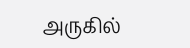அருகில்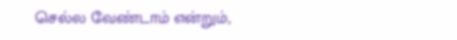செல்ல வேண்டாம் என்றும்,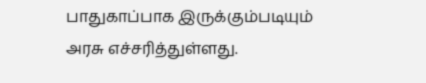பாதுகாப்பாக இருக்கும்படியும் அரசு எச்சரித்துள்ளது.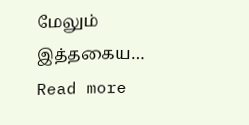மேலும் இத்தகைய…
Read more